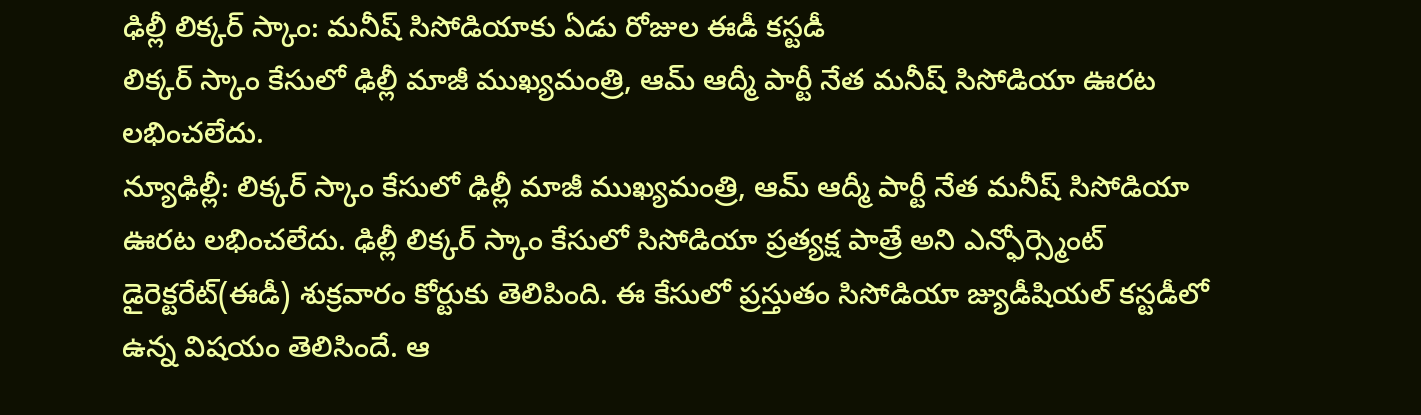ఢిల్లీ లిక్కర్ స్కాం: మనీష్ సిసోడియాకు ఏడు రోజుల ఈడీ కస్టడీ
లిక్కర్ స్కాం కేసులో ఢిల్లీ మాజీ ముఖ్యమంత్రి, ఆమ్ ఆద్మీ పార్టీ నేత మనీష్ సిసోడియా ఊరట లభించలేదు.
న్యూఢిల్లీ: లిక్కర్ స్కాం కేసులో ఢిల్లీ మాజీ ముఖ్యమంత్రి, ఆమ్ ఆద్మీ పార్టీ నేత మనీష్ సిసోడియా ఊరట లభించలేదు. ఢిల్లీ లిక్కర్ స్కాం కేసులో సిసోడియా ప్రత్యక్ష పాత్రే అని ఎన్ఫోర్స్మెంట్ డైరెక్టరేట్(ఈడీ) శుక్రవారం కోర్టుకు తెలిపింది. ఈ కేసులో ప్రస్తుతం సిసోడియా జ్యుడీషియల్ కస్టడీలో ఉన్న విషయం తెలిసిందే. ఆ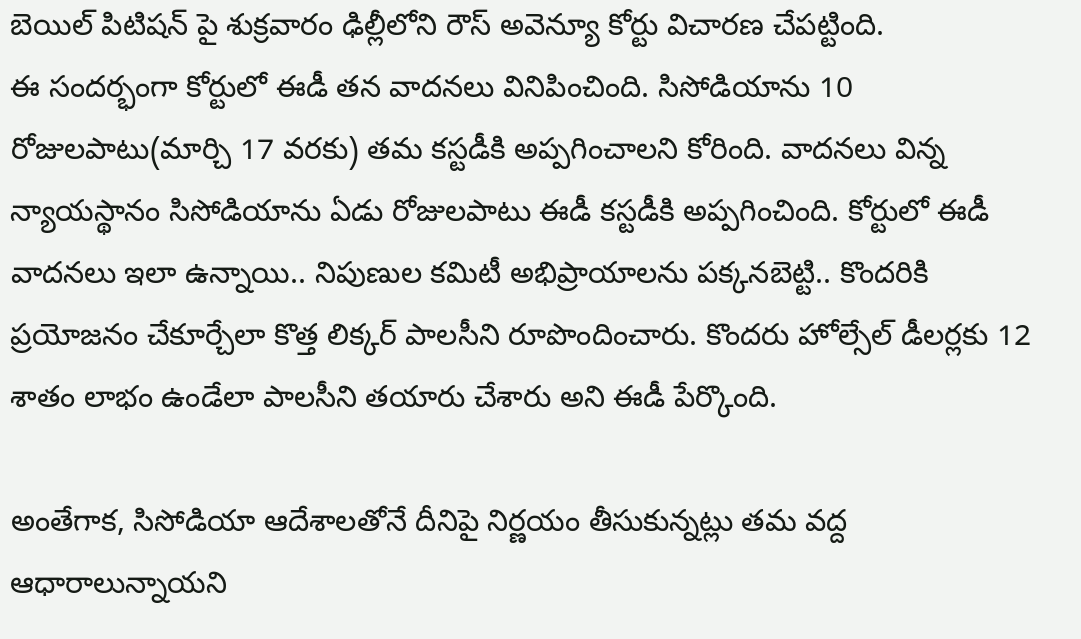బెయిల్ పిటిషన్ పై శుక్రవారం ఢిల్లీలోని రౌస్ అవెన్యూ కోర్టు విచారణ చేపట్టింది.
ఈ సందర్భంగా కోర్టులో ఈడీ తన వాదనలు వినిపించింది. సిసోడియాను 10 రోజులపాటు(మార్చి 17 వరకు) తమ కస్టడీకి అప్పగించాలని కోరింది. వాదనలు విన్న న్యాయస్థానం సిసోడియాను ఏడు రోజులపాటు ఈడీ కస్టడీకి అప్పగించింది. కోర్టులో ఈడీ వాదనలు ఇలా ఉన్నాయి.. నిపుణుల కమిటీ అభిప్రాయాలను పక్కనబెట్టి.. కొందరికి ప్రయోజనం చేకూర్చేలా కొత్త లిక్కర్ పాలసీని రూపొందించారు. కొందరు హోల్సేల్ డీలర్లకు 12 శాతం లాభం ఉండేలా పాలసీని తయారు చేశారు అని ఈడీ పేర్కొంది.

అంతేగాక, సిసోడియా ఆదేశాలతోనే దీనిపై నిర్ణయం తీసుకున్నట్లు తమ వద్ద ఆధారాలున్నాయని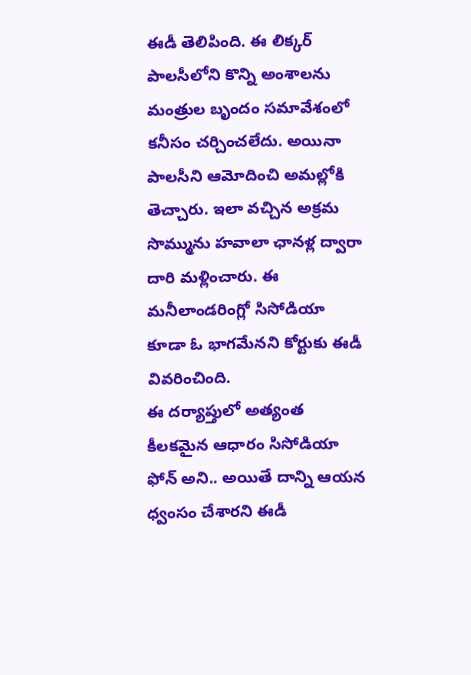ఈడీ తెలిపింది. ఈ లిక్కర్ పాలసీలోని కొన్ని అంశాలను మంత్రుల బృందం సమావేశంలో కనీసం చర్చించలేదు. అయినా పాలసీని ఆమోదించి అమల్లోకి తెచ్చారు. ఇలా వచ్చిన అక్రమ సొమ్మును హవాలా ఛానళ్ల ద్వారా దారి మళ్లించారు. ఈ మనీలాండరింగ్లో సిసోడియా కూడా ఓ భాగమేనని కోర్టుకు ఈడీ వివరించింది.
ఈ దర్యాప్తులో అత్యంత కీలకమైన ఆధారం సిసోడియా ఫోన్ అని.. అయితే దాన్ని ఆయన ధ్వంసం చేశారని ఈడీ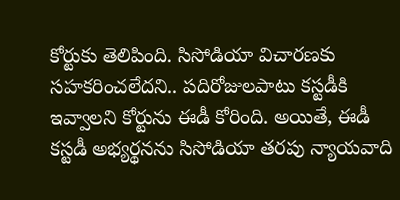కోర్టుకు తెలిపింది. సిసోడియా విచారణకు సహకరించలేదని.. పదిరోజులపాటు కస్టడీకి ఇవ్వాలని కోర్టును ఈడీ కోరింది. అయితే, ఈడీ కస్టడీ అభ్యర్థనను సిసోడియా తరపు న్యాయవాది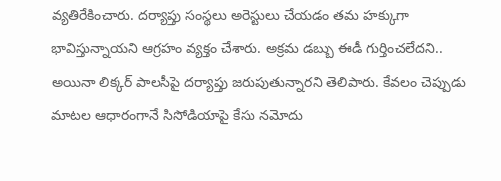వ్యతిరేకించారు. దర్యాప్తు సంస్థలు అరెస్టులు చేయడం తమ హక్కుగా భావిస్తున్నాయని ఆగ్రహం వ్యక్తం చేశారు. అక్రమ డబ్బు ఈడీ గుర్తించలేదని.. అయినా లిక్కర్ పాలసీపై దర్యాప్తు జరుపుతున్నారని తెలిపారు. కేవలం చెప్పుడు మాటల ఆధారంగానే సిసోడియాపై కేసు నమోదు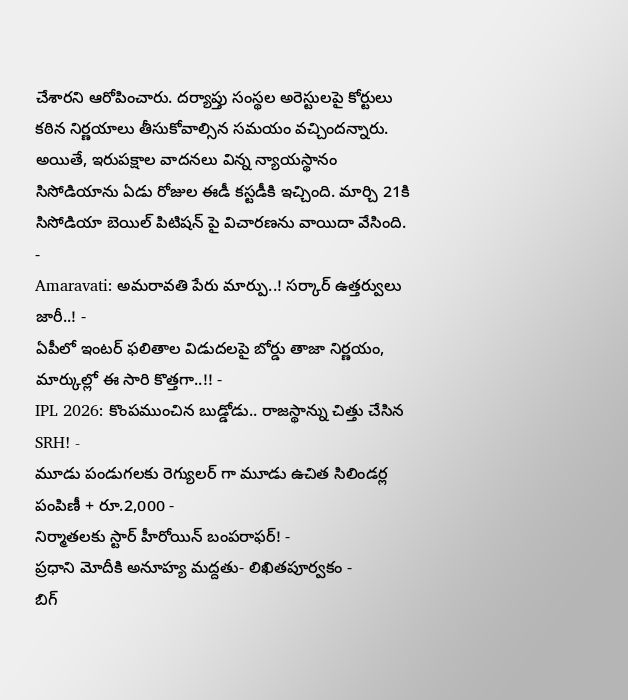చేశారని ఆరోపించారు. దర్యాప్తు సంస్థల అరెస్టులపై కోర్టులు కఠిన నిర్ణయాలు తీసుకోవాల్సిన సమయం వచ్చిందన్నారు. అయితే, ఇరుపక్షాల వాదనలు విన్న న్యాయస్థానం సిసోడియాను ఏడు రోజుల ఈడీ కస్టడీకి ఇచ్చింది. మార్చి 21కి సిసోడియా బెయిల్ పిటిషన్ పై విచారణను వాయిదా వేసింది.
-
Amaravati: అమరావతి పేరు మార్పు..! సర్కార్ ఉత్తర్వులు జారీ..! -
ఏపీలో ఇంటర్ ఫలితాల విడుదలపై బోర్డు తాజా నిర్ణయం, మార్కుల్లో ఈ సారి కొత్తగా..!! -
IPL 2026: కొంపముంచిన బుడ్డోడు.. రాజస్థాన్ను చిత్తు చేసిన SRH! -
మూడు పండుగలకు రెగ్యులర్ గా మూడు ఉచిత సిలిండర్ల పంపిణీ + రూ.2,000 -
నిర్మాతలకు స్టార్ హీరోయిన్ బంపరాఫర్! -
ప్రధాని మోదీకి అనూహ్య మద్దతు- లిఖితపూర్వకం -
బిగ్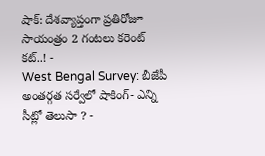షాక్: దేశవ్యాప్తంగా ప్రతిరోజూ సాయంత్రం 2 గంటలు కరెంట్ కట్..! -
West Bengal Survey: బీజేపీ అంతర్గత సర్వేలో షాకింగ్- ఎన్ని సీట్లో తెలుసా ? -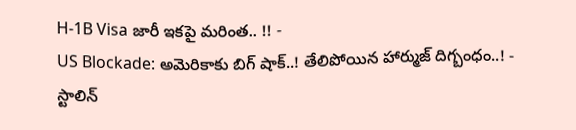H-1B Visa జారీ ఇకపై మరింత.. !! -
US Blockade: అమెరికాకు బిగ్ షాక్..! తేలిపోయిన హార్ముజ్ దిగ్బంధం..! -
స్టాలిన్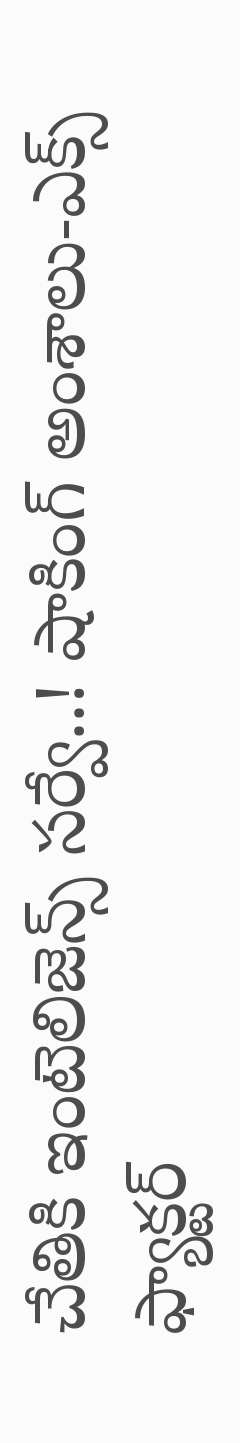చేతికి ఇంటెలిజెన్స్ సర్వే..! షాకింగ్ అంశాలు-ఎక్స్ ఫ్యాక్టర్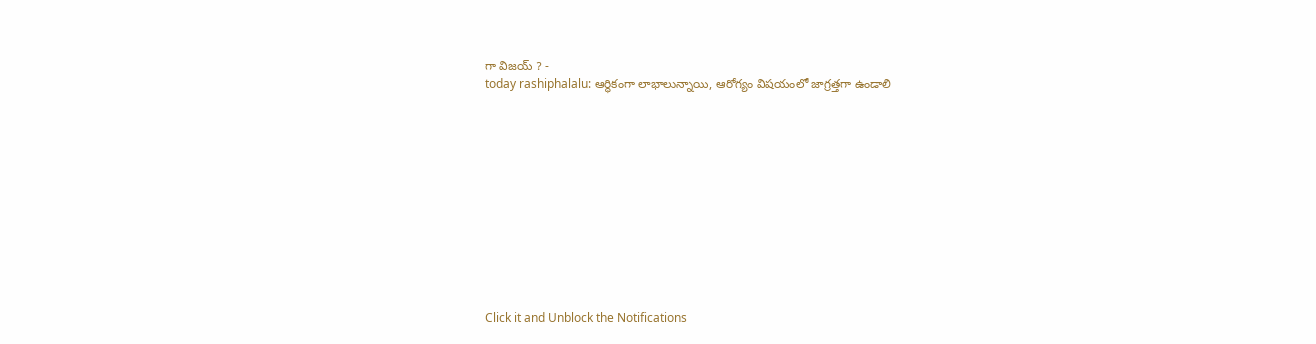గా విజయ్ ? -
today rashiphalalu: ఆర్థికంగా లాభాలున్నాయి, ఆరోగ్యం విషయంలో జాగ్రత్తగా ఉండాలి












Click it and Unblock the Notifications